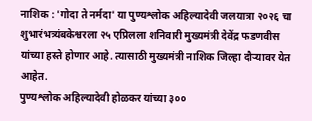नाशिक : 'गोदा ते नर्मदा' या पुण्यश्लोक अहिल्यादेवी जलयात्रा २०२६ चा शुभारंभत्र्यंबकेश्वरला २५ एप्रिलला शनिवारी मुख्यमंत्री देवेंद्र फडणवीस यांच्या हस्ते होणार आहे. त्यासाठी मुख्यमंत्री नाशिक जिल्हा दौऱ्यावर येत आहेत.
पुण्यश्लोक अहिल्यादेवी होळकर यांच्या ३००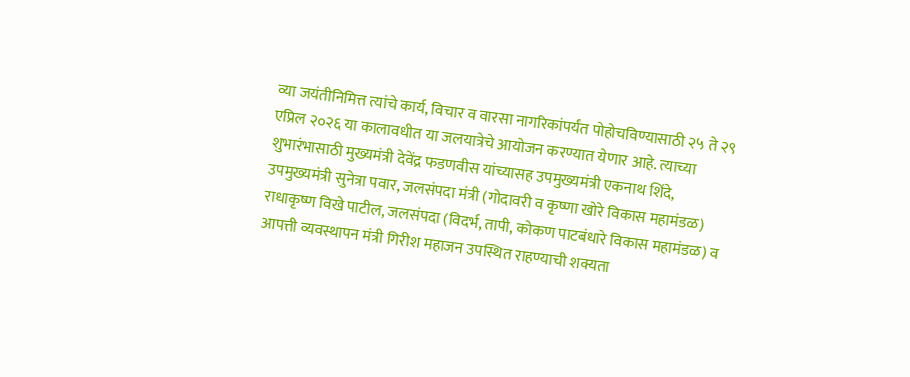व्या जयंतीनिमित्त त्यांचे कार्य, विचार व वारसा नागरिकांपर्यंत पोहोचविण्यासाठी २५ ते २९ एप्रिल २०२६ या कालावधीत या जलयात्रेचे आयोजन करण्यात येणार आहे. त्याच्या शुभारंभासाठी मुख्यमंत्री देवेंद्र फडणवीस यांच्यासह उपमुख्यमंत्री एकनाथ शिंदे, उपमुख्यमंत्री सुनेत्रा पवार, जलसंपदा मंत्री (गोदावरी व कृष्णा खोरे विकास महामंडळ) राधाकृष्ण विखे पाटील, जलसंपदा (विदर्भ, तापी, कोकण पाटबंधारे विकास महामंडळ) व आपत्ती व्यवस्थापन मंत्री गिरीश महाजन उपस्थित राहण्याची शक्यता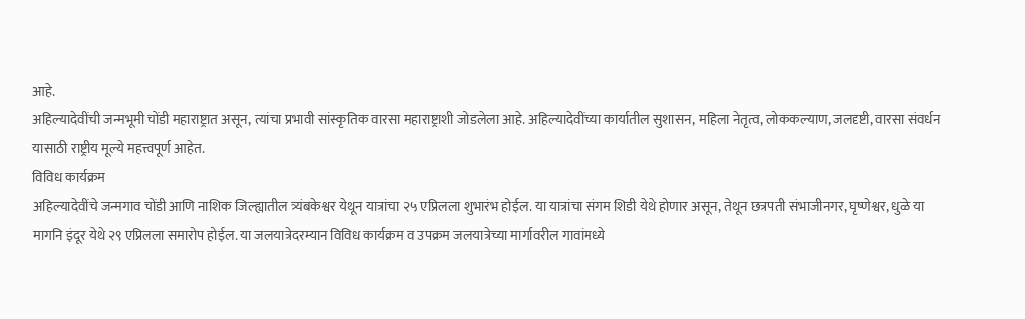आहे.
अहिल्यादेवींची जन्मभूमी चोंडी महाराष्ट्रात असून, त्यांचा प्रभावी सांस्कृतिक वारसा महाराष्ट्राशी जोडलेला आहे. अहिल्यादेवींच्या कार्यातील सुशासन, महिला नेतृत्व, लोककल्याण, जलदृष्टी, वारसा संवर्धन यासाठी राष्ट्रीय मूल्ये महत्त्वपूर्ण आहेत.
विविध कार्यक्रम
अहिल्यादेवींचे जन्मगाव चोंडी आणि नाशिक जिल्ह्यातील त्र्यंबकेश्वर येथून यात्रांचा २५ एप्रिलला शुभारंभ होईल. या यात्रांचा संगम शिडी येथे होणार असून, तेथून छत्रपती संभाजीनगर, घृष्णेश्वर, धुळे या मागनि इंदूर येथे २९ एप्रिलला समारोप होईल. या जलयात्रेदरम्यान विविध कार्यक्रम व उपक्रम जलयात्रेच्या मार्गावरील गावांमध्ये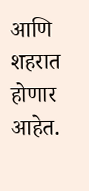आणि शहरात होणार आहेत.